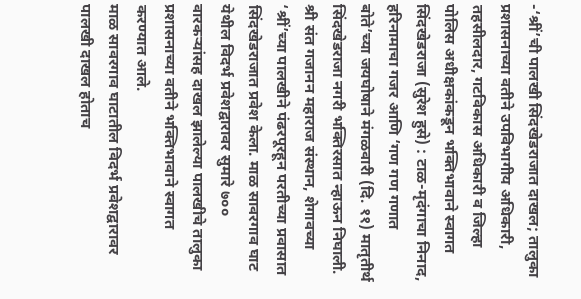-‘श्रीं’ची पालखी सिंदखेडराजात दाखल; तालुका प्रशासनाच्या वतीने उपविभागीय अधिकारी, तहसीलदार, गटविकास अधिकारी व जिल्हा पोलिस अधीक्षकांकडून भक्तिभावाने स्वागत
सिंदखेडराजा (सुरेश हुसे) : टाळ-मृदंगाचा निनाद, हरिनामाचा गजर आणि ‘गण गण गणात बोते’च्या जयघोषाने मंगळवारी (दि. ११) मातृतीर्थ सिंदखेडराजा नगरी भक्तिरसात न्हाऊन निघाली. श्री संत गजानन महाराज संस्थान, शेगावच्या ‘श्रीं’च्या पालखीने पंढरपूरहून परतीच्या प्रवासात सिंदखेडराजात प्रवेश केला. माळ सावरगाव घाट येथील विदर्भ प्रवेशद्वारावर सुमारे ७०० वारकऱ्यांसह दाखल झालेल्या पालखीचे तालुका प्रशासनाच्या वतीने भक्तिभावाने स्वागत करण्यात आले.
माळ सावरगाव घाटातील विदर्भ प्रवेशद्वारावर पालखी दाखल होताच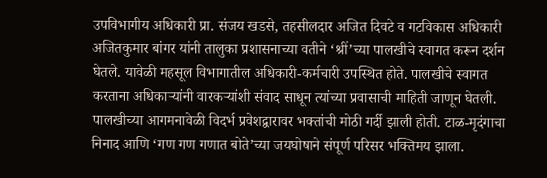उपविभागीय अधिकारी प्रा. संजय खडसे, तहसीलदार अजित दिवटे व गटविकास अधिकारी अजितकुमार बांगर यांनी तालुका प्रशासनाच्या वतीने ‘श्रीं’च्या पालखीचे स्वागत करून दर्शन घेतले. यावेळी महसूल विभागातील अधिकारी-कर्मचारी उपस्थित होते. पालखीचे स्वागत करताना अधिकाऱ्यांनी वारकऱ्यांशी संवाद साधून त्यांच्या प्रवासाची माहिती जाणून घेतली. पालखीच्या आगमनावेळी विदर्भ प्रवेशद्वारावर भक्तांची मोठी गर्दी झाली होती. टाळ-मृदंगाचा निनाद आणि ‘गण गण गणात बोते’च्या जयघोषाने संपूर्ण परिसर भक्तिमय झाला.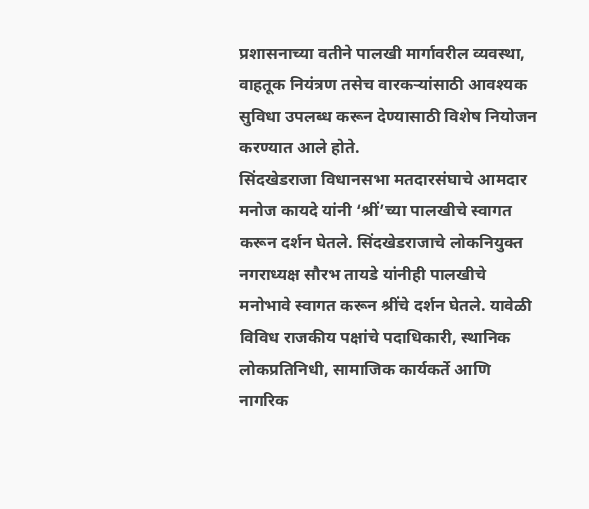प्रशासनाच्या वतीने पालखी मार्गावरील व्यवस्था, वाहतूक नियंत्रण तसेच वारकऱ्यांसाठी आवश्यक सुविधा उपलब्ध करून देण्यासाठी विशेष नियोजन करण्यात आले होते.
सिंदखेडराजा विधानसभा मतदारसंघाचे आमदार मनोज कायदे यांनी ‘श्रीं’च्या पालखीचे स्वागत करून दर्शन घेतले. सिंदखेडराजाचे लोकनियुक्त नगराध्यक्ष सौरभ तायडे यांनीही पालखीचे मनोभावे स्वागत करून श्रींचे दर्शन घेतले. यावेळी विविध राजकीय पक्षांचे पदाधिकारी, स्थानिक लोकप्रतिनिधी, सामाजिक कार्यकर्ते आणि नागरिक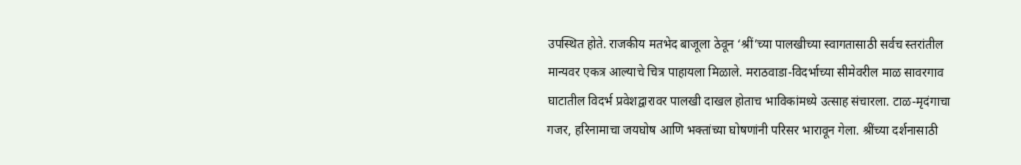उपस्थित होते. राजकीय मतभेद बाजूला ठेवून ‘श्रीं’च्या पालखीच्या स्वागतासाठी सर्वच स्तरांतील मान्यवर एकत्र आल्याचे चित्र पाहायला मिळाले. मराठवाडा-विदर्भाच्या सीमेवरील माळ सावरगाव घाटातील विदर्भ प्रवेशद्वारावर पालखी दाखल होताच भाविकांमध्ये उत्साह संचारला. टाळ-मृदंगाचा गजर, हरिनामाचा जयघोष आणि भक्तांच्या घोषणांनी परिसर भारावून गेला. श्रींच्या दर्शनासाठी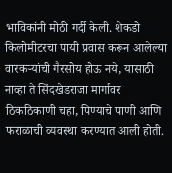भाविकांनी मोठी गर्दी केली. शेकडो किलोमीटरचा पायी प्रवास करून आलेल्या वारकऱ्यांची गैरसोय होऊ नये, यासाठी नाव्हा ते सिंदखेडराजा मार्गावर ठिकठिकाणी चहा, पिण्याचे पाणी आणि फराळाची व्यवस्था करण्यात आली होती.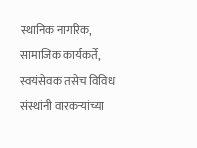स्थानिक नागरिक, सामाजिक कार्यकर्ते, स्वयंसेवक तसेच विविध संस्थांनी वारकऱ्यांच्या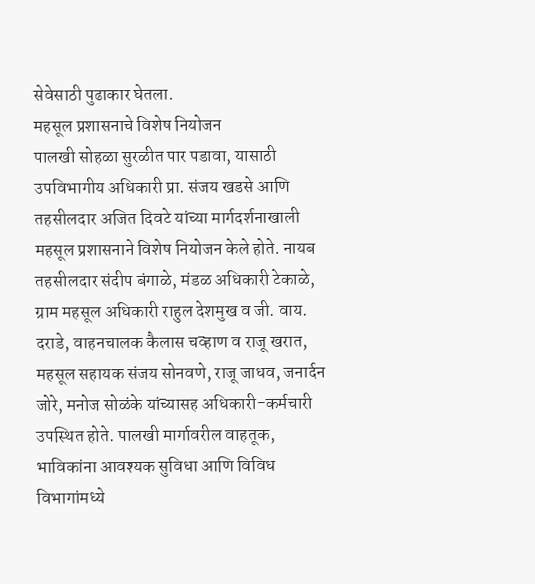सेवेसाठी पुढाकार घेतला.
महसूल प्रशासनाचे विशेष नियोजन
पालखी सोहळा सुरळीत पार पडावा, यासाठी उपविभागीय अधिकारी प्रा. संजय खडसे आणि तहसीलदार अजित दिवटे यांच्या मार्गदर्शनाखाली महसूल प्रशासनाने विशेष नियोजन केले होते. नायब तहसीलदार संदीप बंगाळे, मंडळ अधिकारी टेकाळे, ग्राम महसूल अधिकारी राहुल देशमुख व जी. वाय. दराडे, वाहनचालक कैलास चव्हाण व राजू खरात, महसूल सहायक संजय सोनवणे, राजू जाधव, जनार्दन जोरे, मनोज सोळंके यांच्यासह अधिकारी-कर्मचारी उपस्थित होते. पालखी मार्गावरील वाहतूक, भाविकांना आवश्यक सुविधा आणि विविध विभागांमध्ये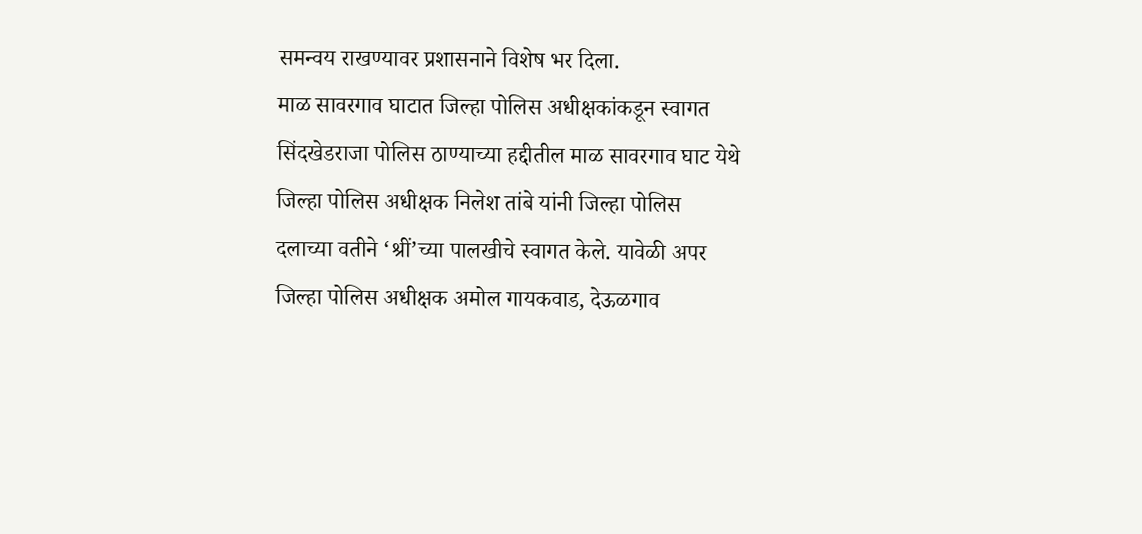समन्वय राखण्यावर प्रशासनाने विशेष भर दिला.
माळ सावरगाव घाटात जिल्हा पोलिस अधीक्षकांकडून स्वागत
सिंदखेडराजा पोलिस ठाण्याच्या हद्दीतील माळ सावरगाव घाट येथे जिल्हा पोलिस अधीक्षक निलेश तांबे यांनी जिल्हा पोलिस दलाच्या वतीने ‘श्रीं’च्या पालखीचे स्वागत केले. यावेळी अपर जिल्हा पोलिस अधीक्षक अमोल गायकवाड, देऊळगाव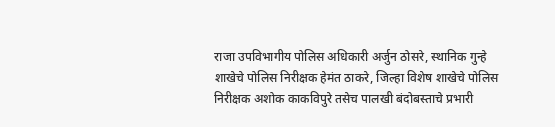राजा उपविभागीय पोलिस अधिकारी अर्जुन ठोसरे, स्थानिक गुन्हे शाखेचे पोलिस निरीक्षक हेमंत ठाकरे, जिल्हा विशेष शाखेचे पोलिस निरीक्षक अशोक काकविपुरे तसेच पालखी बंदोबस्ताचे प्रभारी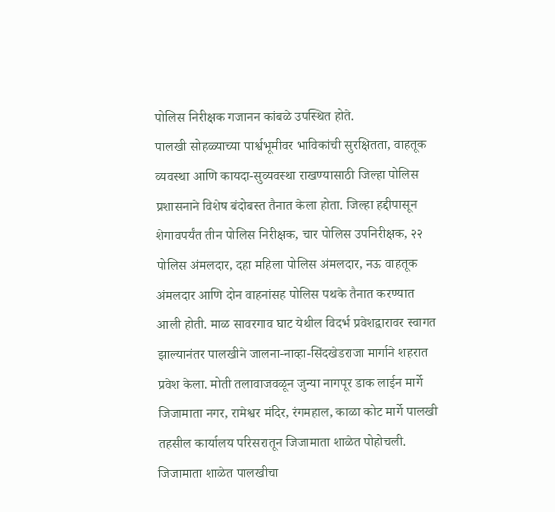पोलिस निरीक्षक गजानन कांबळे उपस्थित होते.
पालखी सोहळ्याच्या पार्श्वभूमीवर भाविकांची सुरक्षितता, वाहतूक व्यवस्था आणि कायदा-सुव्यवस्था राखण्यासाठी जिल्हा पोलिस प्रशासनाने विशेष बंदोबस्त तैनात केला होता. जिल्हा हद्दीपासून शेगावपर्यंत तीन पोलिस निरीक्षक, चार पोलिस उपनिरीक्षक, २२ पोलिस अंमलदार, दहा महिला पोलिस अंमलदार, नऊ वाहतूक अंमलदार आणि दोन वाहनांसह पोलिस पथके तैनात करण्यात आली होती. माळ सावरगाव घाट येथील विदर्भ प्रवेशद्वारावर स्वागत झाल्यानंतर पालखीने जालना-नाव्हा-सिंदखेडराजा मार्गाने शहरात प्रवेश केला. मोती तलावाजवळून जुन्या नागपूर डाक लाईन मार्गे जिजामाता नगर, रामेश्वर मंदिर, रंगमहाल, काळा कोट मार्गे पालखी तहसील कार्यालय परिसरातून जिजामाता शाळेत पोहोचली. जिजामाता शाळेत पालखीचा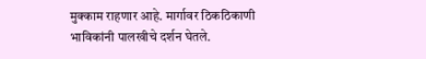मुक्काम राहणार आहे. मार्गावर ठिकठिकाणी भाविकांनी पालखीचे दर्शन घेतले.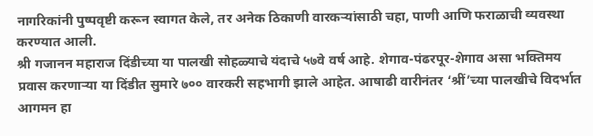नागरिकांनी पुष्पवृष्टी करून स्वागत केले, तर अनेक ठिकाणी वारकऱ्यांसाठी चहा, पाणी आणि फराळाची व्यवस्था करण्यात आली.
श्री गजानन महाराज दिंडीच्या या पालखी सोहळ्याचे यंदाचे ५७वे वर्ष आहे. शेगाव-पंढरपूर-शेगाव असा भक्तिमय प्रवास करणाऱ्या या दिंडीत सुमारे ७०० वारकरी सहभागी झाले आहेत. आषाढी वारीनंतर ‘श्रीं’च्या पालखीचे विदर्भात आगमन हा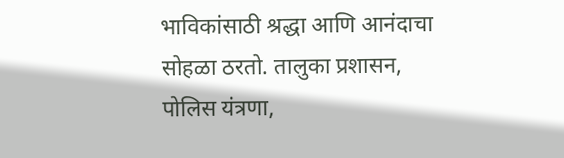भाविकांसाठी श्रद्धा आणि आनंदाचा सोहळा ठरतो. तालुका प्रशासन, पोलिस यंत्रणा,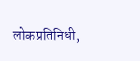लोकप्रतिनिधी,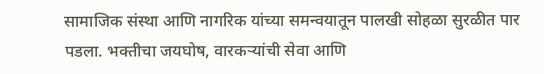सामाजिक संस्था आणि नागरिक यांच्या समन्वयातून पालखी सोहळा सुरळीत पार पडला. भक्तीचा जयघोष, वारकऱ्यांची सेवा आणि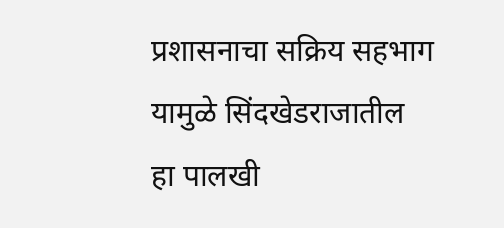प्रशासनाचा सक्रिय सहभाग यामुळे सिंदखेडराजातील हा पालखी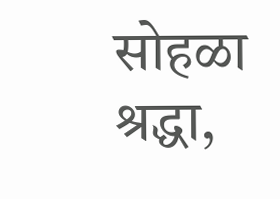सोहळा श्रद्धा,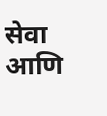सेवा आणि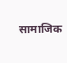सामाजिक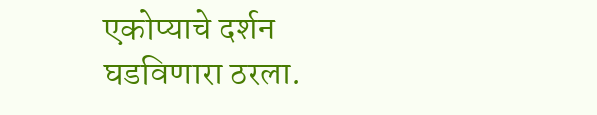एकोप्याचे दर्शन घडविणारा ठरला.